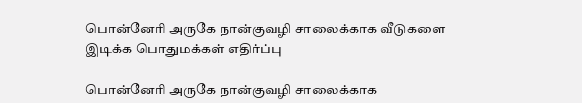பொன்னேரி அருகே நான்குவழி சாலைக்காக வீடுகளை இடிக்க பொதுமக்கள் எதிர்ப்பு

பொன்னேரி அருகே நான்குவழி சாலைக்காக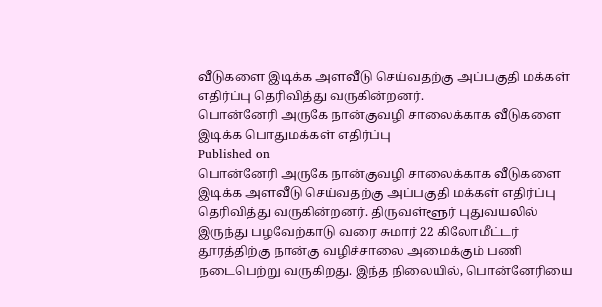வீடுகளை இடிக்க அளவீடு செய்வதற்கு அப்பகுதி மக்கள் எதிர்ப்பு தெரிவித்து வருகின்றனர்.
பொன்னேரி அருகே நான்குவழி சாலைக்காக வீடுகளை இடிக்க பொதுமக்கள் எதிர்ப்பு
Published on
பொன்னேரி அருகே நான்குவழி சாலைக்காக வீடுகளை இடிக்க அளவீடு செய்வதற்கு அப்பகுதி மக்கள் எதிர்ப்பு தெரிவித்து வருகின்றனர். திருவள்ளூர் புதுவயலில் இருந்து பழவேற்காடு வரை சுமார் 22 கிலோமீட்டர் தூரத்திற்கு நான்கு வழிச்சாலை அமைக்கும் பணி நடைபெற்று வருகிறது. இந்த நிலையில், பொன்னேரியை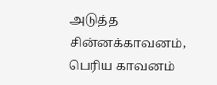அடுத்த சின்னக்காவனம், பெரிய காவனம்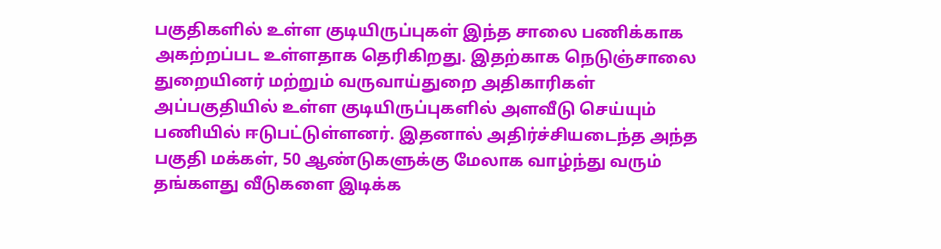பகுதிகளில் உள்ள குடியிருப்புகள் இந்த சாலை பணிக்காக அகற்றப்பட உள்ளதாக தெரிகிறது. இதற்காக நெடுஞ்சாலை துறையினர் மற்றும் வருவாய்துறை அதிகாரிகள் அப்பகுதியில் உள்ள குடியிருப்புகளில் அளவீடு செய்யும் பணியில் ஈடுபட்டுள்ளனர். இதனால் அதிர்ச்சியடைந்த அந்த பகுதி மக்கள், 50 ஆண்டுகளுக்கு மேலாக வாழ்ந்து வரும் தங்களது வீடுகளை இடிக்க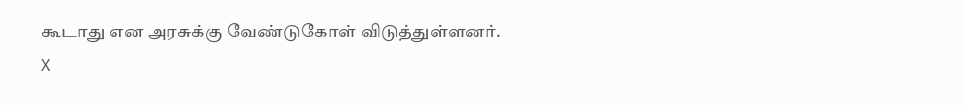கூடாது என அரசுக்கு வேண்டுகோள் விடுத்துள்ளனர்.
X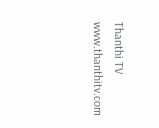Thanthi TV
www.thanthitv.com